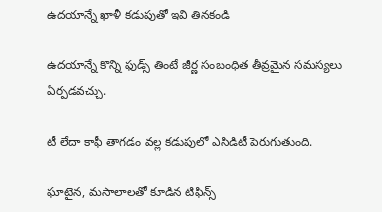ఉదయాన్నే ఖాళీ కడుపుతో ఇవి తినకండి

ఉదయాన్నే కొన్ని ఫుడ్స్ తింటే జీర్ణ సంబంధిత తీవ్రమైన సమస్యలు ఏర్పడవచ్చు.

టీ లేదా కాఫీ తాగడం వల్ల కడుపులో ఎసిడిటీ పెరుగుతుంది.

ఘాటైన, మసాలాలతో కూడిన టిఫిన్స్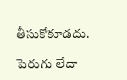తీసుకోకూడదు.

పెరుగు లేదా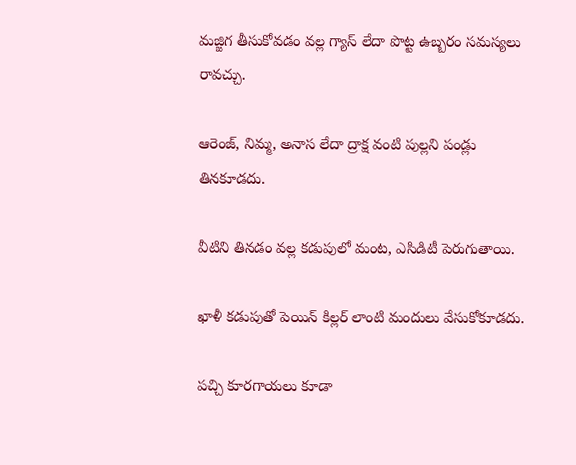మజ్జిగ తీసుకోవడం వల్ల గ్యాస్ లేదా పొట్ట ఉబ్బరం సమస్యలు రావచ్చు.

ఆరెంజ్, నిమ్మ, అనాస లేదా ద్రాక్ష వంటి పుల్లని పండ్లు తినకూడదు.

వీటిని తినడం వల్ల కడుపులో మంట, ఎసిడిటీ పెరుగుతాయి.

ఖాళీ కడుపుతో పెయిన్ కిల్లర్ లాంటి మందులు వేసుకోకూడదు.

పచ్చి కూరగాయలు కూడా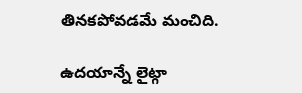తినకపోవడమే మంచిది.

ఉదయాన్నే లైట్గా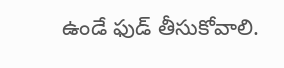ఉండే ఫుడ్ తీసుకోవాలి.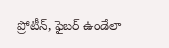ప్రోటీన్, ఫైబర్ ఉండేలా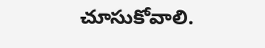చూసుకోవాలి.